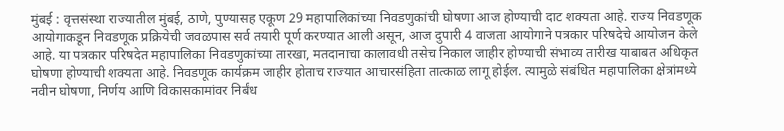मुंबई : वृत्तसंस्था राज्यातील मुंबई, ठाणे, पुण्यासह एकूण 29 महापालिकांच्या निवडणुकांची घोषणा आज होण्याची दाट शक्यता आहे. राज्य निवडणूक आयोगाकडून निवडणूक प्रक्रियेची जवळपास सर्व तयारी पूर्ण करण्यात आली असून, आज दुपारी 4 वाजता आयोगाने पत्रकार परिषदेचे आयोजन केले आहे. या पत्रकार परिषदेत महापालिका निवडणुकांच्या तारखा, मतदानाचा कालावधी तसेच निकाल जाहीर होण्याची संभाव्य तारीख याबाबत अधिकृत घोषणा होण्याची शक्यता आहे. निवडणूक कार्यक्रम जाहीर होताच राज्यात आचारसंहिता तात्काळ लागू होईल. त्यामुळे संबंधित महापालिका क्षेत्रांमध्ये नवीन घोषणा, निर्णय आणि विकासकामांवर निर्बंध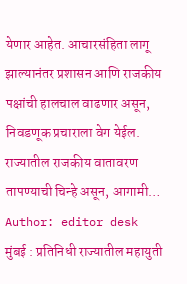येणार आहेत. आचारसंहिता लागू झाल्यानंतर प्रशासन आणि राजकीय पक्षांची हालचाल वाढणार असून, निवडणूक प्रचाराला वेग येईल. राज्यातील राजकीय वातावरण तापण्याची चिन्हे असून, आगामी…
Author: editor desk
मुंबई : प्रतिनिधी राज्यातील महायुती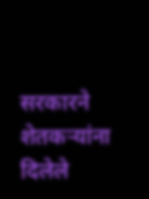सरकारने शेतकऱ्यांना दिलेले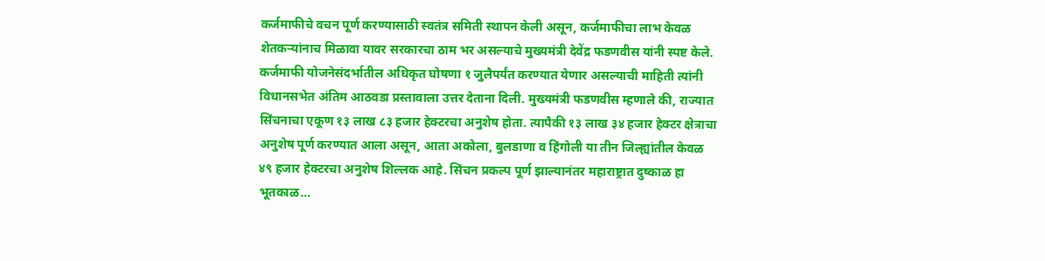कर्जमाफीचे वचन पूर्ण करण्यासाठी स्वतंत्र समिती स्थापन केली असून, कर्जमाफीचा लाभ केवळ शेतकऱ्यांनाच मिळावा यावर सरकारचा ठाम भर असल्याचे मुख्यमंत्री देवेंद्र फडणवीस यांनी स्पष्ट केले. कर्जमाफी योजनेसंदर्भातील अधिकृत घोषणा १ जुलैपर्यंत करण्यात येणार असल्याची माहिती त्यांनी विधानसभेत अंतिम आठवडा प्रस्तावाला उत्तर देताना दिली. मुख्यमंत्री फडणवीस म्हणाले की, राज्यात सिंचनाचा एकूण १३ लाख ८३ हजार हेक्टरचा अनुशेष होता. त्यापैकी १३ लाख ३४ हजार हेक्टर क्षेत्राचा अनुशेष पूर्ण करण्यात आला असून, आता अकोला, बुलडाणा व हिंगोली या तीन जिल्ह्यांतील केवळ ४९ हजार हेक्टरचा अनुशेष शिल्लक आहे. सिंचन प्रकल्प पूर्ण झाल्यानंतर महाराष्ट्रात दुष्काळ हा भूतकाळ…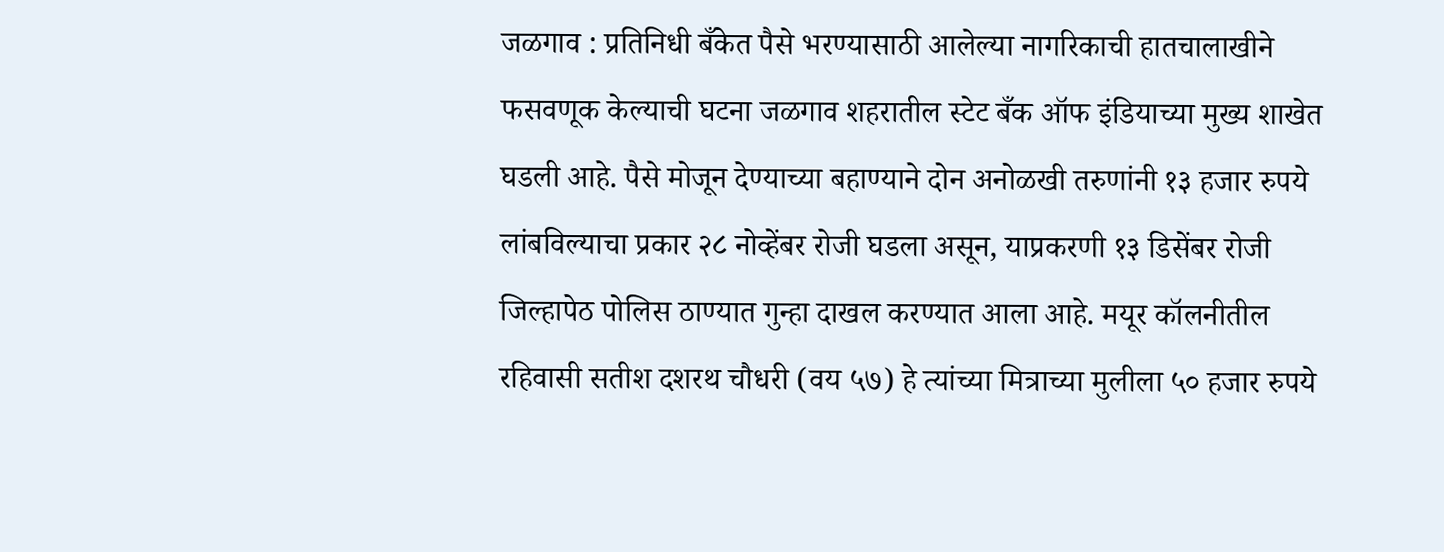जळगाव : प्रतिनिधी बँकेत पैसे भरण्यासाठी आलेल्या नागरिकाची हातचालाखीने फसवणूक केल्याची घटना जळगाव शहरातील स्टेट बँक ऑफ इंडियाच्या मुख्य शाखेत घडली आहे. पैसे मोजून देण्याच्या बहाण्याने दोन अनोळखी तरुणांनी १३ हजार रुपये लांबविल्याचा प्रकार २८ नोव्हेंबर रोजी घडला असून, याप्रकरणी १३ डिसेंबर रोजी जिल्हापेठ पोलिस ठाण्यात गुन्हा दाखल करण्यात आला आहे. मयूर कॉलनीतील रहिवासी सतीश दशरथ चौधरी (वय ५७) हे त्यांच्या मित्राच्या मुलीला ५० हजार रुपये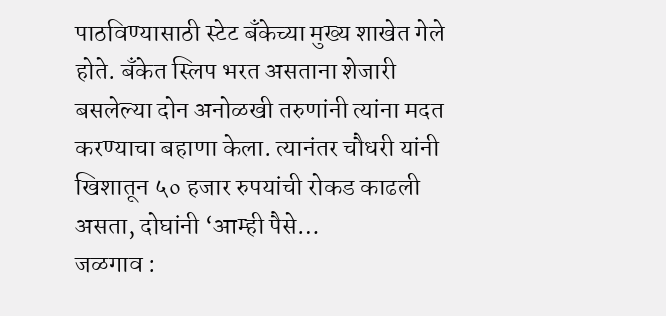पाठविण्यासाठी स्टेट बँकेच्या मुख्य शाखेत गेले होते. बँकेत स्लिप भरत असताना शेजारी बसलेल्या दोन अनोळखी तरुणांनी त्यांना मदत करण्याचा बहाणा केला. त्यानंतर चौधरी यांनी खिशातून ५० हजार रुपयांची रोकड काढली असता, दोघांनी ‘आम्ही पैसे…
जळगाव :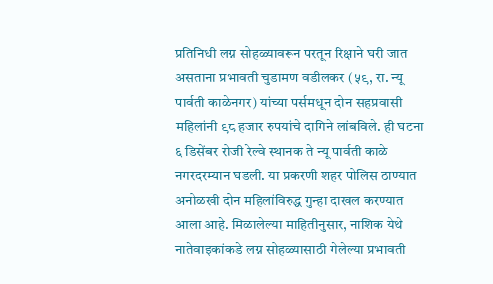प्रतिनिधी लग्न सोहळ्यावरून परतून रिक्षाने घरी जात असताना प्रभावती चुडामण वडीलकर (५९, रा. न्यू पार्वती काळेनगर) यांच्या पर्समधून दोन सहप्रवासी महिलांनी ९८ हजार रुपयांचे दागिने लांबविले. ही घटना ६ डिसेंबर रोजी रेल्वे स्थानक ते न्यू पार्वती काळे नगरदरम्यान घडली. या प्रकरणी शहर पोलिस ठाण्यात अनोळखी दोन महिलांविरुद्ध गुन्हा दाखल करण्यात आला आहे. मिळालेल्या माहितीनुसार, नाशिक येथे नातेवाइकांकडे लग्न सोहळ्यासाठी गेलेल्या प्रभावती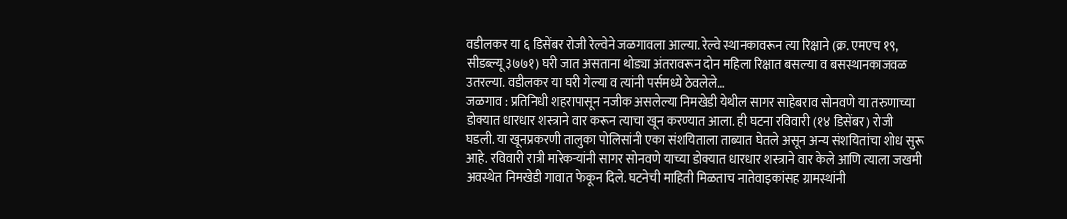वडीलकर या ६ डिसेंबर रोजी रेल्वेने जळगावला आल्या. रेल्वे स्थानकावरून त्या रिक्षाने (क्र. एमएच १९, सीडब्ल्यू ३७७१) घरी जात असताना थोड्या अंतरावरून दोन महिला रिक्षात बसल्या व बसस्थानकाजवळ उतरल्या. वडीलकर या घरी गेल्या व त्यांनी पर्समध्ये ठेवलेले…
जळगाव : प्रतिनिधी शहरापासून नजीक असलेल्या निमखेडी येथील सागर साहेबराव सोनवणे या तरुणाच्या डोक्यात धारधार शस्त्राने वार करून त्याचा खून करण्यात आला. ही घटना रविवारी (१४ डिसेंबर) रोजी घडली. या खूनप्रकरणी तालुका पोलिसांनी एका संशयिताला ताब्यात घेतले असून अन्य संशयितांचा शोध सुरू आहे. रविवारी रात्री मारेकऱ्यांनी सागर सोनवणे याच्या डोक्यात धारधार शस्त्राने वार केले आणि त्याला जखमी अवस्थेत निमखेडी गावात फेकून दिले. घटनेची माहिती मिळताच नातेवाइकांसह ग्रामस्थांनी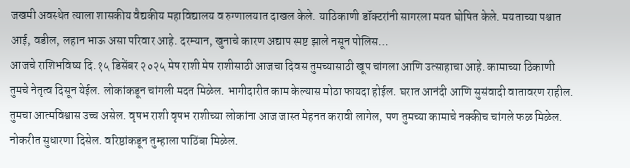जखमी अवस्थेत त्याला शासकीय वैद्यकीय महाविद्यालय व रुग्णालयात दाखल केले. याठिकाणी डॉक्टरांनी सागरला मयत घोषित केले. मयताच्या पश्चात आई, वडील, लहान भाऊ असा परिवार आहे. दरम्यान, खुनाचे कारण अद्याप स्पष्ट झाले नसून पोलिस…
आजचे राशिभविष्य दि.१५ डिसेंबर २०२५ मेष राशी मेष राशीसाठी आजचा दिवस तुमच्यासाठी खूप चांगला आणि उत्साहाचा आहे. कामाच्या ठिकाणी तुमचे नेतृत्व दिसून येईल. लोकांकडून चांगली मदत मिळेल. भागीदारीत काम केल्यास मोठा फायदा होईल. घरात आनंदी आणि सुसंवादी वातावरण राहील. तुमचा आत्मविश्वास उच्च असेल. वृषभ राशी वृषभ राशीच्या लोकांना आज जास्त मेहनत करावी लागेल, पण तुमच्या कामाचे नक्कीच चांगले फळ मिळेल. नोकरीत सुधारणा दिसेल. वरिष्ठांकडून तुम्हाला पाठिंबा मिळेल.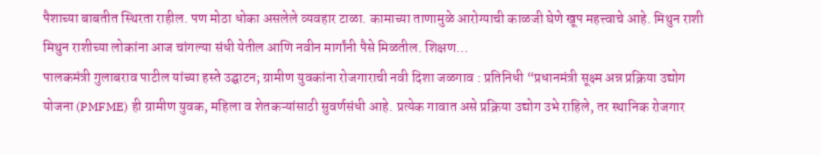पैशाच्या बाबतीत स्थिरता राहील. पण मोठा धोका असलेले व्यवहार टाळा. कामाच्या ताणामुळे आरोग्याची काळजी घेणे खूप महत्त्वाचे आहे. मिथुन राशी मिथुन राशीच्या लोकांना आज चांगल्या संधी येतील आणि नवीन मार्गांनी पैसे मिळतील. शिक्षण…
पालकमंत्री गुलाबराव पाटील यांच्या हस्ते उद्घाटन; ग्रामीण युवकांना रोजगाराची नवी दिशा जळगाव : प्रतिनिधी “प्रधानमंत्री सूक्ष्म अन्न प्रक्रिया उद्योग योजना (PMFME) ही ग्रामीण युवक, महिला व शेतकऱ्यांसाठी सुवर्णसंधी आहे. प्रत्येक गावात असे प्रक्रिया उद्योग उभे राहिले, तर स्थानिक रोजगार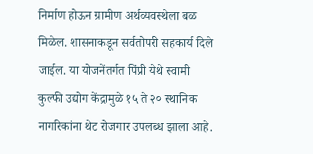निर्माण होऊन ग्रामीण अर्थव्यवस्थेला बळ मिळेल. शासनाकडून सर्वतोपरी सहकार्य दिले जाईल. या योजनेंतर्गत पिंप्री येथे स्वामी कुल्फी उद्योग केंद्रामुळे १५ ते २० स्थानिक नागरिकांना थेट रोजगार उपलब्ध झाला आहे.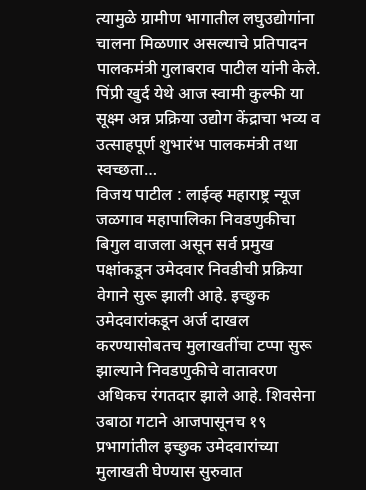त्यामुळे ग्रामीण भागातील लघुउद्योगांना चालना मिळणार असल्याचे प्रतिपादन पालकमंत्री गुलाबराव पाटील यांनी केले. पिंप्री खुर्द येथे आज स्वामी कुल्फी या सूक्ष्म अन्न प्रक्रिया उद्योग केंद्राचा भव्य व उत्साहपूर्ण शुभारंभ पालकमंत्री तथा स्वच्छता…
विजय पाटील : लाईव्ह महाराष्ट्र न्यूज जळगाव महापालिका निवडणुकीचा बिगुल वाजला असून सर्व प्रमुख पक्षांकडून उमेदवार निवडीची प्रक्रिया वेगाने सुरू झाली आहे. इच्छुक उमेदवारांकडून अर्ज दाखल करण्यासोबतच मुलाखतींचा टप्पा सुरू झाल्याने निवडणुकीचे वातावरण अधिकच रंगतदार झाले आहे. शिवसेना उबाठा गटाने आजपासूनच १९ प्रभागांतील इच्छुक उमेदवारांच्या मुलाखती घेण्यास सुरुवात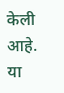केली आहे. या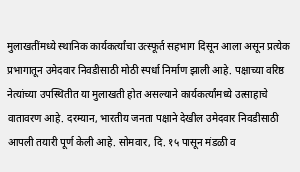मुलाखतींमध्ये स्थानिक कार्यकर्त्यांचा उत्स्फूर्त सहभाग दिसून आला असून प्रत्येक प्रभागातून उमेदवार निवडीसाठी मोठी स्पर्धा निर्माण झाली आहे. पक्षाच्या वरिष्ठ नेत्यांच्या उपस्थितीत या मुलाखती होत असल्याने कार्यकर्त्यांमध्ये उत्साहाचे वातावरण आहे. दरम्यान, भारतीय जनता पक्षाने देखील उमेदवार निवडीसाठी आपली तयारी पूर्ण केली आहे. सोमवार, दि. १५ पासून मंडळी व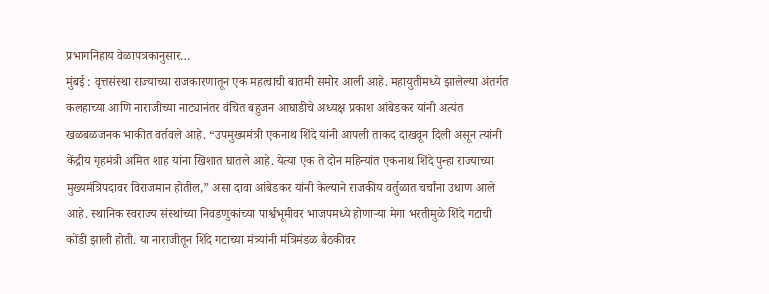प्रभागनिहाय वेळापत्रकानुसार…
मुंबई : वृत्तसंस्था राज्याच्या राजकारणातून एक महत्वाची बातमी समोर आली आहे. महायुतीमध्ये झालेल्या अंतर्गत कलहाच्या आणि नाराजीच्या नाट्यानंतर वंचित बहुजन आघाडीचे अध्यक्ष प्रकाश आंबेडकर यांनी अत्यंत खळबळजनक भाकीत वर्तवले आहे. “उपमुख्यमंत्री एकनाथ शिंदे यांनी आपली ताकद दाखवून दिली असून त्यांनी केंद्रीय गृहमंत्री अमित शाह यांना खिशात घातले आहे. येत्या एक ते दोन महिन्यांत एकनाथ शिंदे पुन्हा राज्याच्या मुख्यमंत्रिपदावर विराजमान होतील,” असा दावा आंबेडकर यांनी केल्याने राजकीय वर्तुळात चर्चांना उधाण आले आहे. स्थानिक स्वराज्य संस्थांच्या निवडणुकांच्या पार्श्वभूमीवर भाजपमध्ये होणाऱ्या मेगा भरतीमुळे शिंदे गटाची कोंडी झाली होती. या नाराजीतून शिंदे गटाच्या मंत्र्यांनी मंत्रिमंडळ बैठकीवर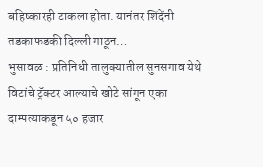बहिष्कारही टाकला होता. यानंतर शिंदेंनी तडकाफडकी दिल्ली गाठून…
भुसावळ : प्रतिनिधी तालुक्यातील सुनसगाव येथे विटांचे ट्रॅक्टर आल्याचे खोटे सांगून एका दाम्पत्याकडून ५० हजार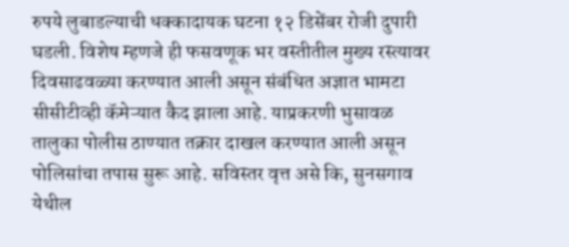रुपये लुबाडल्याची धक्कादायक घटना १२ डिसेंबर रोजी दुपारी घडली. विशेष म्हणजे ही फसवणूक भर वस्तीतील मुख्य रस्त्यावर दिवसाढवळ्या करण्यात आली असून संबंधित अज्ञात भामटा सीसीटीव्ही कॅमेऱ्यात कैद झाला आहे. याप्रकरणी भुसावळ तालुका पोलीस ठाण्यात तक्रार दाखल करण्यात आली असून पोलिसांचा तपास सुरू आहे. सविस्तर वृत्त असे कि, सुनसगाव येथील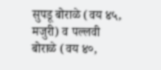सुपडू बोराळे (वय ४५, मजुरी) व पल्लवी बोराळे (वय ४०,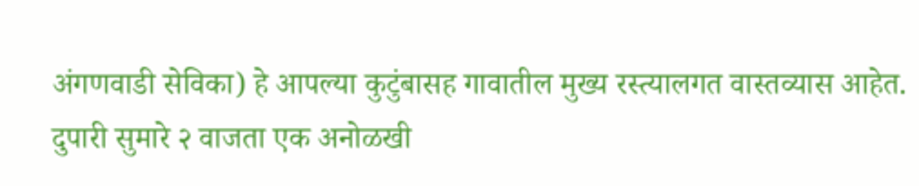अंगणवाडी सेविका) हे आपल्या कुटुंबासह गावातील मुख्य रस्त्यालगत वास्तव्यास आहेत. दुपारी सुमारे २ वाजता एक अनोळखी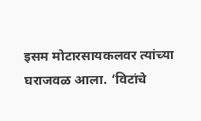इसम मोटारसायकलवर त्यांच्या घराजवळ आला. ‘विटांचे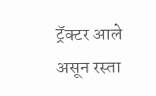ट्रॅक्टर आले असून रस्ता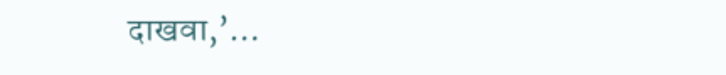दाखवा,’…